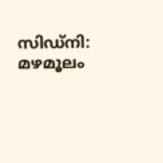സിഡ്‌നി: മഴമൂലം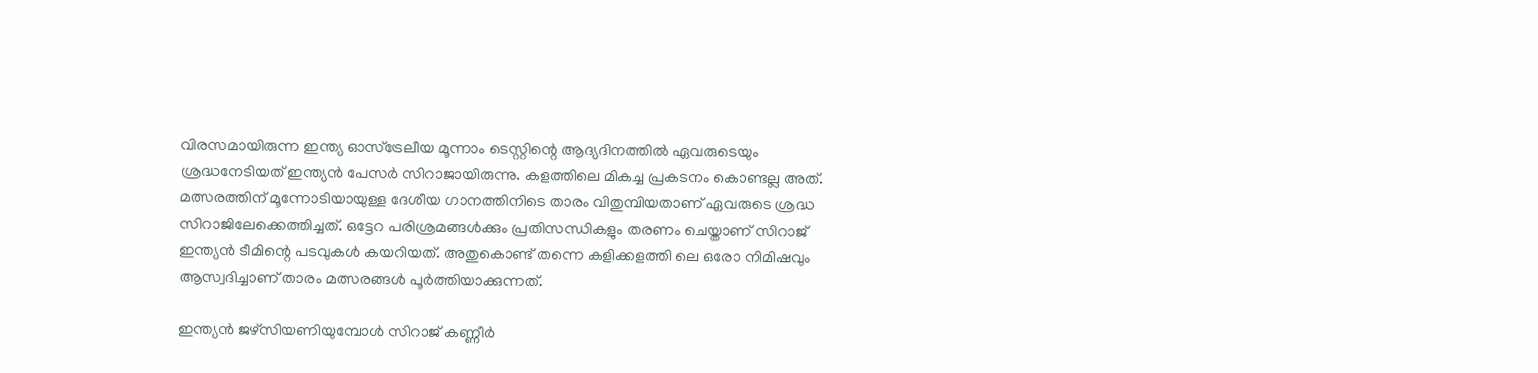വിരസമായിരുന്ന ഇന്ത്യ ഓസ്‌ട്രേലീയ മൂന്നാം ടെസ്റ്റിന്റെ ആദ്യദിനത്തിൽ ഏവരുടെയും ശ്രദ്ധനേടിയത് ഇന്ത്യൻ പേസർ സിറാജായിരുന്നു. കളത്തിലെ മികച്ച പ്രകടനം കൊണ്ടല്ല അത്. മത്സരത്തിന് മൂന്നോടിയായുള്ള ദേശീയ ഗാനത്തിനിടെ താരം വിതുമ്പിയതാണ് ഏവരുടെ ശ്രദ്ധ സിറാജിലേക്കെത്തിച്ചത്. ഒട്ടേറ പരിശ്രമങ്ങൾക്കും പ്രതിസന്ധികളും തരണം ചെയ്താണ് സിറാജ് ഇന്ത്യൻ ടീമിന്റെ പടവുകൾ കയറിയത്. അതുകൊണ്ട് തന്നെ കളിക്കളത്തി ലെ ഒരോ നിമിഷവും ആസ്വദിച്ചാണ് താരം മത്സരങ്ങൾ പൂർത്തിയാക്കുന്നത്.

ഇന്ത്യൻ ജഴ്സിയണിയുമ്പോൾ സിറാജ് കണ്ണീർ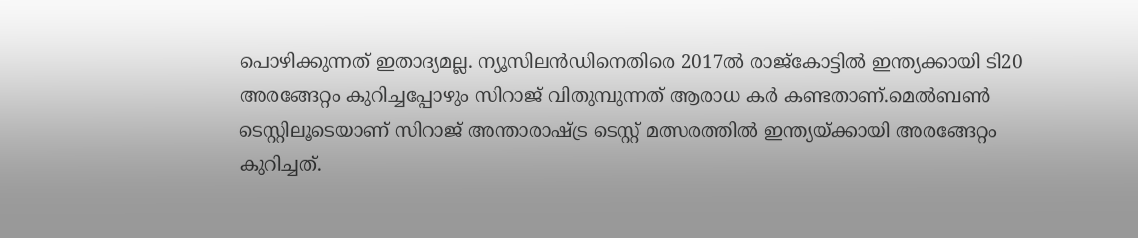പൊഴിക്കുന്നത് ഇതാദ്യമല്ല. ന്യൂസിലൻഡിനെതിരെ 2017ൽ രാജ്കോട്ടിൽ ഇന്ത്യക്കായി ടി20 അരങ്ങേറ്റം കുറിച്ചപ്പോഴും സിറാജ് വിതുമ്പുന്നത് ആരാധ കർ കണ്ടതാണ്.മെൽബൺ ടെസ്റ്റിലൂടെയാണ് സിറാജ് അന്താരാഷ്ട്ര ടെസ്റ്റ് മത്സരത്തിൽ ഇന്ത്യയ്ക്കായി അരങ്ങേറ്റം കുറിച്ചത്.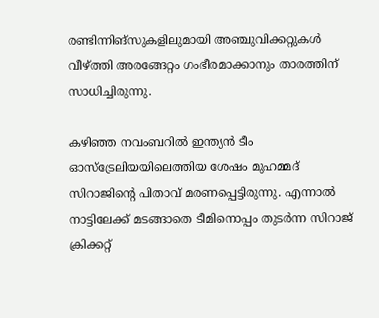രണ്ടിന്നിങ്സുകളിലുമായി അഞ്ചുവിക്കറ്റുകൾ വീഴ്‌ത്തി അരങ്ങേറ്റം ഗംഭീരമാക്കാനും താരത്തിന് സാധിച്ചിരുന്നു.

കഴിഞ്ഞ നവംബറിൽ ഇന്ത്യൻ ടീം ഓസ്ട്രേലിയയിലെത്തിയ ശേഷം മുഹമ്മദ് സിറാജിന്റെ പിതാവ് മരണപ്പെട്ടിരുന്നു. എന്നാൽ നാട്ടിലേക്ക് മടങ്ങാതെ ടീമിനൊപ്പം തുടർന്ന സിറാജ് ക്രിക്കറ്റ്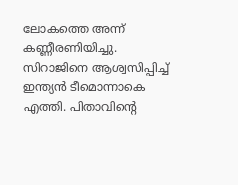ലോകത്തെ അന്ന് കണ്ണീരണിയിച്ചു. സിറാജിനെ ആശ്വസിപ്പിച്ച് ഇന്ത്യൻ ടീമൊന്നാകെ എത്തി. പിതാവിന്റെ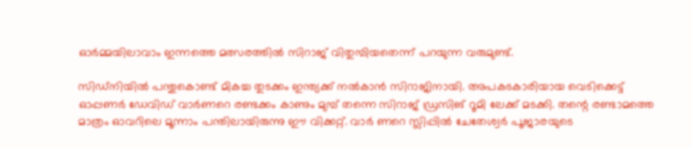ഓർമ്മയിലാവാം ഇന്നത്തെ മത്സരത്തിൽ സിറാജ് വിതുമ്പിയതെന്ന് പറയുന്ന വരുമുണ്ട്.

സിഡ്നിയിൽ പന്തുകൊണ്ട് മികച്ച തുടക്കം ഇന്ത്യക്ക് നൽകാൻ സിറാജിനായി. അപകടകാരിയായ വെടിക്കെട്ട് ഓപ്പണർ ഡേവിഡ് വാർണറെ രണ്ടക്കം കാണും മുമ്പ് തന്നെ സിറാജ് ഡ്രസിങ് റൂമി ലേക്ക് മടക്കി. തന്റെ രണ്ടാമത്തെ മാത്രം ഓവറിലെ മൂന്നാം പന്തിലായിരുന്നു ഈ വിക്കറ്റ്. വാർ ണറെ സ്ലിപ്പിൽ ചേതേശ്വർ പൂജാരയുടെ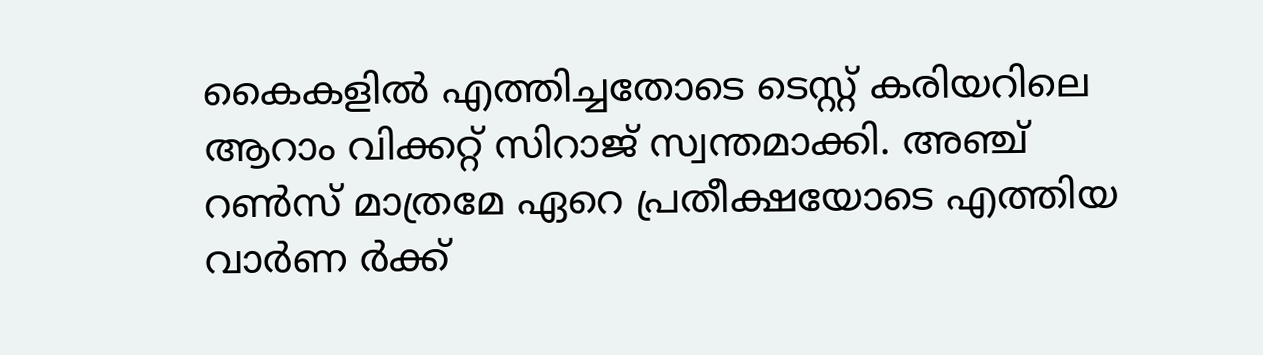കൈകളിൽ എത്തിച്ചതോടെ ടെസ്റ്റ് കരിയറിലെ ആറാം വിക്കറ്റ് സിറാജ് സ്വന്തമാക്കി. അഞ്ച് റൺസ് മാത്രമേ ഏറെ പ്രതീക്ഷയോടെ എത്തിയ വാർണ ർക്ക്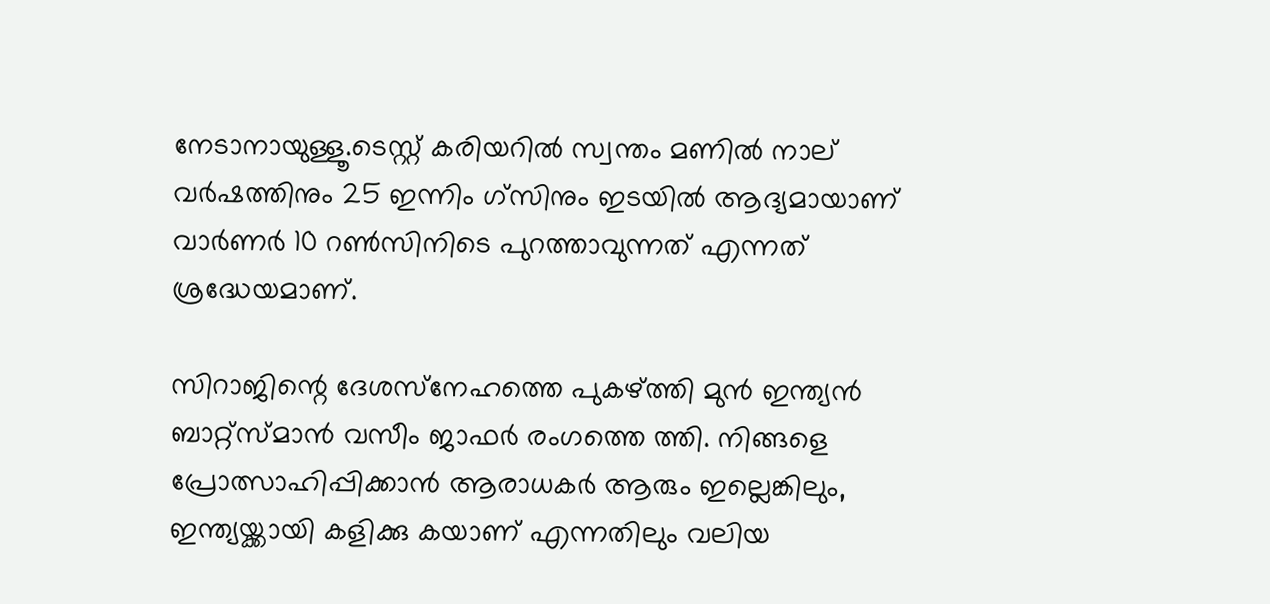നേടാനായുള്ളൂ.ടെസ്റ്റ് കരിയറിൽ സ്വന്തം മണിൽ നാല് വർഷത്തിനും 25 ഇന്നിം ഗ്സിനും ഇടയിൽ ആദ്യമായാണ് വാർണർ 10 റൺസിനിടെ പുറത്താവുന്നത് എന്നത് ശ്രദ്ധേയമാണ്.

സിറാജിന്റെ ദേശസ്‌നേഹത്തെ പുകഴ്‌ത്തി മുൻ ഇന്ത്യൻ ബാറ്റ്‌സ്മാൻ വസീം ജാഫർ രംഗത്തെ ത്തി. നിങ്ങളെ പ്രോത്സാഹിപ്പിക്കാൻ ആരാധകർ ആരും ഇല്ലെങ്കിലും, ഇന്ത്യയ്ക്കായി കളിക്കു കയാണ് എന്നതിലും വലിയ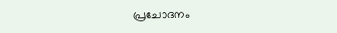പ്രചോദനം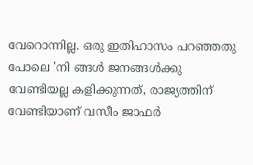വേറൊന്നില്ല. ഒരു ഇതിഹാസം പറഞ്ഞതു പോലെ 'നി ങ്ങൾ ജനങ്ങൾക്കു വേണ്ടിയല്ല കളിക്കുന്നത്, രാജ്യത്തിന് വേണ്ടിയാണ് വസീം ജാഫർ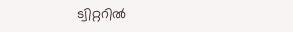ട്വിറ്ററിൽ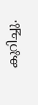കുറിച്ചു.